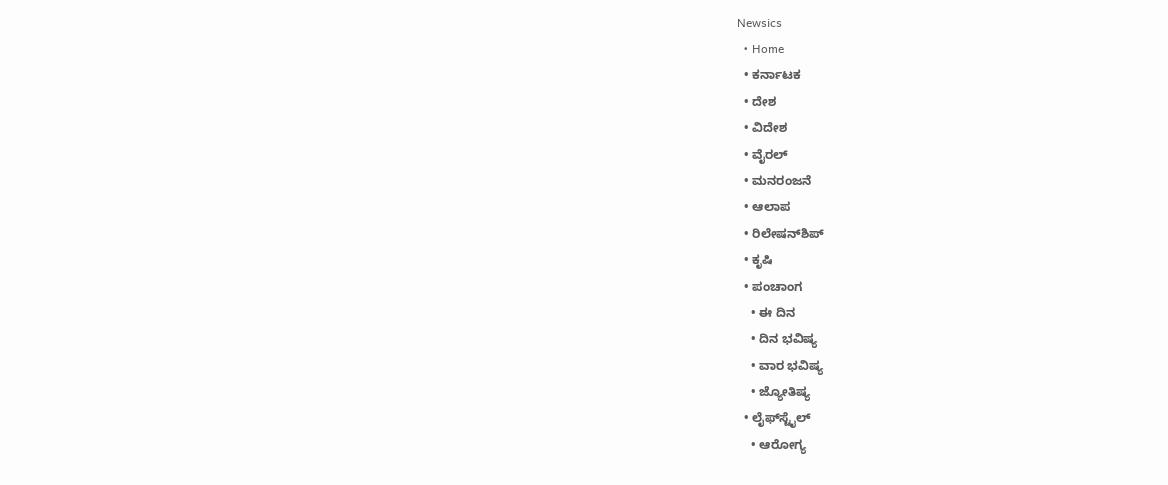Newsics
  • Home
  • ಕರ್ನಾಟಕ
  • ದೇಶ
  • ವಿದೇಶ
  • ವೈರಲ್
  • ಮನರಂಜನೆ
  • ಆಲಾಪ
  • ರಿಲೇಷನ್‌ಶಿಪ್
  • ಕೃಷಿ
  • ಪಂಚಾಂಗ
    • ಈ ದಿನ
    • ದಿನ ಭವಿಷ್ಯ
    • ವಾರ ಭವಿಷ್ಯ
    • ಜ್ಯೋತಿಷ್ಯ
  • ಲೈಫ್‌ಸ್ಟೈಲ್
    • ಆರೋಗ್ಯ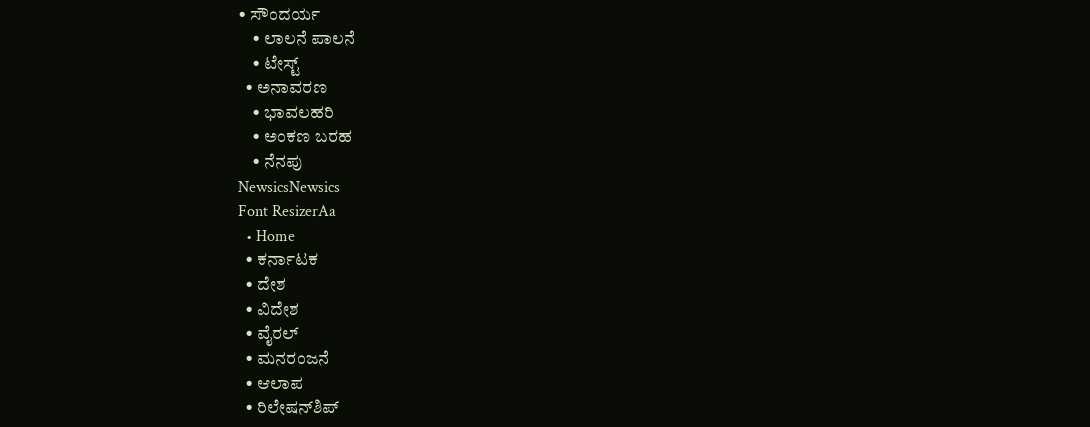• ಸೌಂದರ್ಯ
    • ಲಾಲನೆ ಪಾಲನೆ
    • ಟೇಸ್ಟ್
  • ಅನಾವರಣ
    • ಭಾವಲಹರಿ
    • ಅಂಕಣ ಬರಹ
    • ನೆನಪು
NewsicsNewsics
Font ResizerAa
  • Home
  • ಕರ್ನಾಟಕ
  • ದೇಶ
  • ವಿದೇಶ
  • ವೈರಲ್
  • ಮನರಂಜನೆ
  • ಆಲಾಪ
  • ರಿಲೇಷನ್‌ಶಿಪ್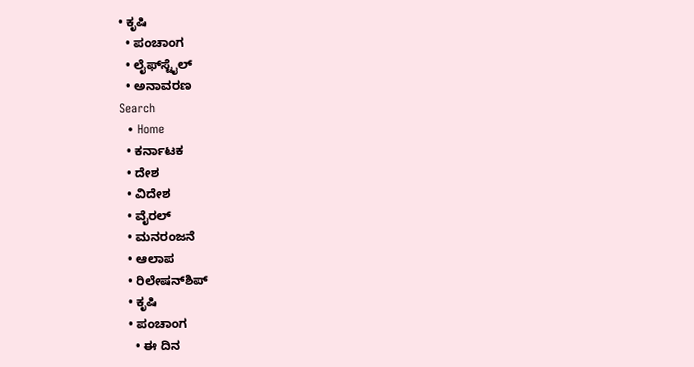• ಕೃಷಿ
  • ಪಂಚಾಂಗ
  • ಲೈಫ್‌ಸ್ಟೈಲ್
  • ಅನಾವರಣ
Search
  • Home
  • ಕರ್ನಾಟಕ
  • ದೇಶ
  • ವಿದೇಶ
  • ವೈರಲ್
  • ಮನರಂಜನೆ
  • ಆಲಾಪ
  • ರಿಲೇಷನ್‌ಶಿಪ್
  • ಕೃಷಿ
  • ಪಂಚಾಂಗ
    • ಈ ದಿನ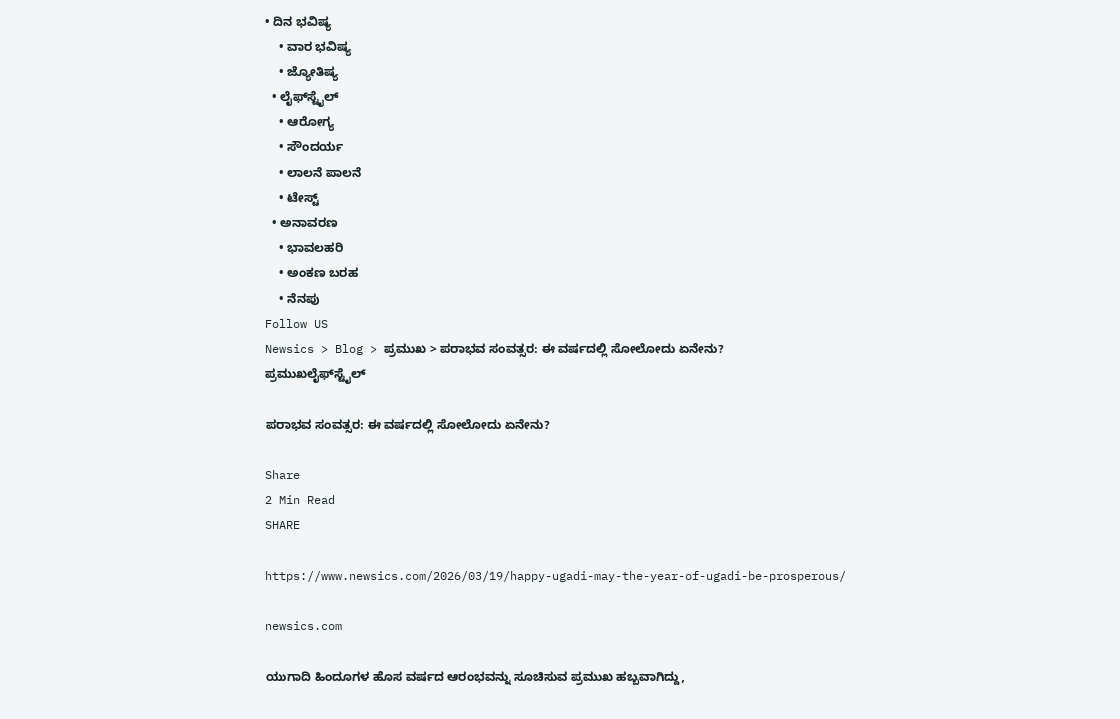• ದಿನ ಭವಿಷ್ಯ
    • ವಾರ ಭವಿಷ್ಯ
    • ಜ್ಯೋತಿಷ್ಯ
  • ಲೈಫ್‌ಸ್ಟೈಲ್
    • ಆರೋಗ್ಯ
    • ಸೌಂದರ್ಯ
    • ಲಾಲನೆ ಪಾಲನೆ
    • ಟೇಸ್ಟ್
  • ಅನಾವರಣ
    • ಭಾವಲಹರಿ
    • ಅಂಕಣ ಬರಹ
    • ನೆನಪು
Follow US
Newsics > Blog > ಪ್ರಮುಖ > ಪರಾಭವ ಸಂವತ್ಸರ: ಈ ವರ್ಷದಲ್ಲಿ ಸೋಲೋದು ಏನೇನು?
ಪ್ರಮುಖಲೈಫ್‌ಸ್ಟೈಲ್

ಪರಾಭವ ಸಂವತ್ಸರ: ಈ ವರ್ಷದಲ್ಲಿ ಸೋಲೋದು ಏನೇನು?

Share
2 Min Read
SHARE

https://www.newsics.com/2026/03/19/happy-ugadi-may-the-year-of-ugadi-be-prosperous/

newsics.com

ಯುಗಾದಿ ಹಿಂದೂಗಳ ಹೊಸ ವರ್ಷದ ಆರಂಭವನ್ನು ಸೂಚಿಸುವ ಪ್ರಮುಖ ಹಬ್ಬವಾಗಿದ್ದು,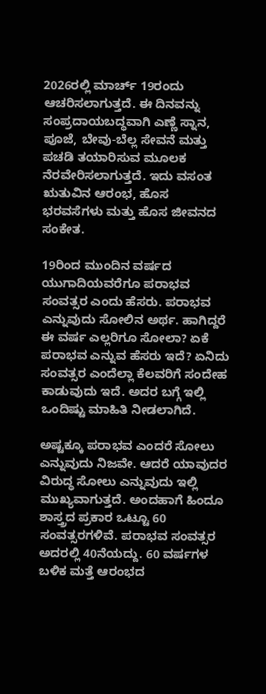2026ರಲ್ಲಿ ಮಾರ್ಚ್ 19ರಂದು ಆಚರಿಸಲಾಗುತ್ತದೆ. ಈ ದಿನವನ್ನು ಸಂಪ್ರದಾಯಬದ್ಧವಾಗಿ ಎಣ್ಣೆ ಸ್ನಾನ, ಪೂಜೆ, ಬೇವು-ಬೆಲ್ಲ ಸೇವನೆ ಮತ್ತು ಪಚಡಿ ತಯಾರಿಸುವ ಮೂಲಕ ನೆರವೇರಿಸಲಾಗುತ್ತದೆ. ಇದು ವಸಂತ ಋತುವಿನ ಆರಂಭ, ಹೊಸ ಭರವಸೆಗಳು ಮತ್ತು ಹೊಸ ಜೀವನದ ಸಂಕೇತ.

19ರಿಂದ ಮುಂದಿನ ವರ್ಷದ ಯುಗಾದಿಯವರೆಗೂ ಪರಾಭವ ಸಂವತ್ಸರ ಎಂದು ಹೆಸರು. ಪರಾಭವ ಎನ್ನುವುದು ಸೋಲಿನ ಅರ್ಥ. ಹಾಗಿದ್ದರೆ ಈ ವರ್ಷ ಎಲ್ಲರಿಗೂ ಸೋಲಾ? ಏಕೆ ಪರಾಭವ ಎನ್ನುವ ಹೆಸರು ಇದೆ? ಏನಿದು ಸಂವತ್ಸರ ಎಂದೆಲ್ಲಾ ಕೆಲವರಿಗೆ ಸಂದೇಹ ಕಾಡುವುದು ಇದೆ. ಅದರ ಬಗ್ಗೆ ಇಲ್ಲಿ ಒಂದಿಷ್ಟು ಮಾಹಿತಿ ನೀಡಲಾಗಿದೆ.

ಅಷ್ಟಕ್ಕೂ ಪರಾಭವ ಎಂದರೆ ಸೋಲು ಎನ್ನುವುದು ನಿಜವೇ. ಆದರೆ ಯಾವುದರ ವಿರುದ್ಧ ಸೋಲು ಎನ್ನುವುದು ಇಲ್ಲಿ ಮುಖ್ಯವಾಗುತ್ತದೆ. ಅಂದಹಾಗೆ ಹಿಂದೂ ಶಾಸ್ತ್ರದ ಪ್ರಕಾರ ಒಟ್ಟೂ 60 ಸಂವತ್ಸರಗಳಿವೆ. ಪರಾಭವ ಸಂವತ್ಸರ ಅದರಲ್ಲಿ 40ನೆಯದ್ದು. 60 ವರ್ಷಗಳ ಬಳಿಕ ಮತ್ತೆ ಆರಂಭದ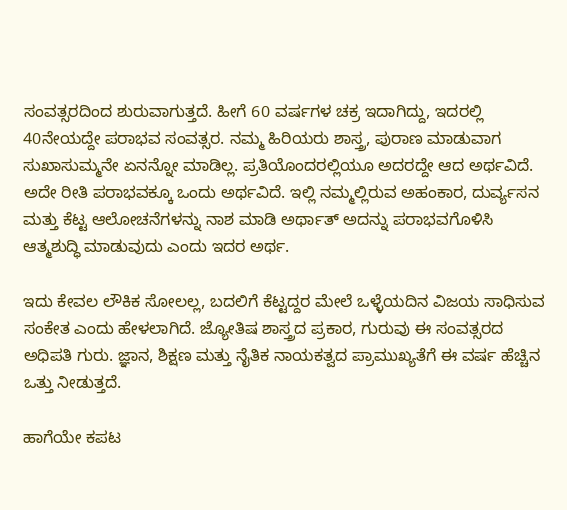ಸಂವತ್ಸರದಿಂದ ಶುರುವಾಗುತ್ತದೆ. ಹೀಗೆ 60 ವರ್ಷಗಳ ಚಕ್ರ ಇದಾಗಿದ್ದು, ಇದರಲ್ಲಿ 40ನೇಯದ್ದೇ ಪರಾಭವ ಸಂವತ್ಸರ. ನಮ್ಮ ಹಿರಿಯರು ಶಾಸ್ತ್ರ, ಪುರಾಣ ಮಾಡುವಾಗ ಸುಖಾಸುಮ್ಮನೇ ಏನನ್ನೋ ಮಾಡಿಲ್ಲ. ಪ್ರತಿಯೊಂದರಲ್ಲಿಯೂ ಅದರದ್ದೇ ಆದ ಅರ್ಥವಿದೆ. ಅದೇ ರೀತಿ ಪರಾಭವಕ್ಕೂ ಒಂದು ಅರ್ಥವಿದೆ. ಇಲ್ಲಿ ನಮ್ಮಲ್ಲಿರುವ ಅಹಂಕಾರ, ದುರ್ವ್ಯಸನ ಮತ್ತು ಕೆಟ್ಟ ಆಲೋಚನೆಗಳನ್ನು ನಾಶ ಮಾಡಿ ಅರ್ಥಾತ್ ಅದನ್ನು ಪರಾಭವಗೊಳಿಸಿ ಆತ್ಮಶುದ್ಧಿ ಮಾಡುವುದು ಎಂದು ಇದರ ಅರ್ಥ.

ಇದು ಕೇವಲ ಲೌಕಿಕ ಸೋಲಲ್ಲ, ಬದಲಿಗೆ ಕೆಟ್ಟದ್ದರ ಮೇಲೆ ಒಳ್ಳೆಯದಿನ ವಿಜಯ ಸಾಧಿಸುವ ಸಂಕೇತ ಎಂದು ಹೇಳಲಾಗಿದೆ. ಜ್ಯೋತಿಷ ಶಾಸ್ತ್ರದ ಪ್ರಕಾರ, ಗುರುವು ಈ ಸಂವತ್ಸರದ ಅಧಿಪತಿ ಗುರು. ಜ್ಞಾನ, ಶಿಕ್ಷಣ ಮತ್ತು ನೈತಿಕ ನಾಯಕತ್ವದ ಪ್ರಾಮುಖ್ಯತೆಗೆ ಈ ವರ್ಷ ಹೆಚ್ಚಿನ ಒತ್ತು ನೀಡುತ್ತದೆ.

ಹಾಗೆಯೇ ಕಪಟ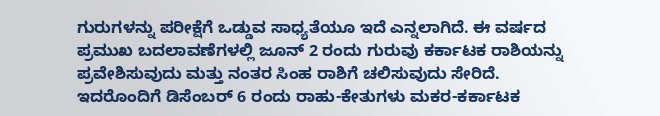ಗುರುಗಳನ್ನು ಪರೀಕ್ಷೆಗೆ ಒಡ್ಡುವ ಸಾಧ್ಯತೆಯೂ ಇದೆ ಎನ್ನಲಾಗಿದೆ. ಈ ವರ್ಷದ ಪ್ರಮುಖ ಬದಲಾವಣೆಗಳಲ್ಲಿ ಜೂನ್ 2 ರಂದು ಗುರುವು ಕರ್ಕಾಟಕ ರಾಶಿಯನ್ನು ಪ್ರವೇಶಿಸುವುದು ಮತ್ತು ನಂತರ ಸಿಂಹ ರಾಶಿಗೆ ಚಲಿಸುವುದು ಸೇರಿದೆ. ಇದರೊಂದಿಗೆ ಡಿಸೆಂಬರ್ 6 ರಂದು ರಾಹು-ಕೇತುಗಳು ಮಕರ-ಕರ್ಕಾಟಕ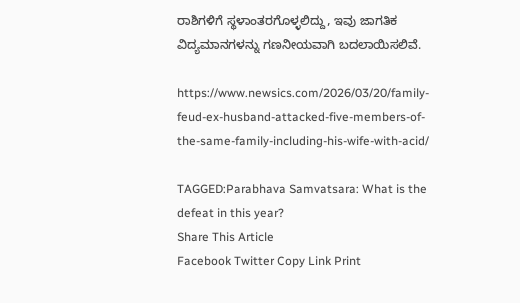ರಾಶಿಗಳಿಗೆ ಸ್ಥಳಾಂತರಗೊಳ್ಳಲಿದ್ದು, ಇವು ಜಾಗತಿಕ ವಿದ್ಯಮಾನಗಳನ್ನು ಗಣನೀಯವಾಗಿ ಬದಲಾಯಿಸಲಿವೆ.

https://www.newsics.com/2026/03/20/family-feud-ex-husband-attacked-five-members-of-the-same-family-including-his-wife-with-acid/

TAGGED:Parabhava Samvatsara: What is the defeat in this year?
Share This Article
Facebook Twitter Copy Link Print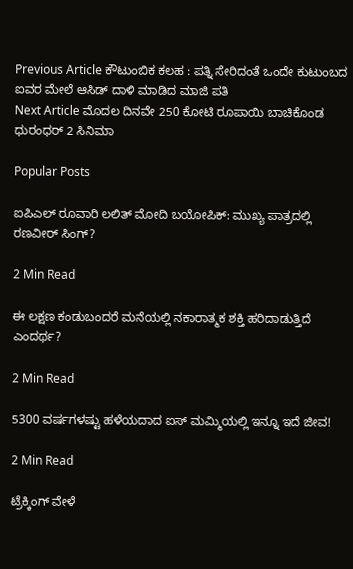Previous Article ಕೌಟುಂಬಿಕ ಕಲಹ : ಪತ್ನಿ ಸೇರಿದಂತೆ ಒಂದೇ ಕುಟುಂಬದ ಐವರ ಮೇಲೆ ಆಸಿಡ್ ದಾಳಿ ಮಾಡಿದ ಮಾಜಿ ಪತಿ
Next Article ಮೊದಲ ದಿನವೇ 250 ಕೋಟಿ ರೂಪಾಯಿ ಬಾಚಿಕೊಂಡ ಧುರಂಧರ್ 2 ಸಿನಿಮಾ

Popular Posts

ಐಪಿಎಲ್ ರೂವಾರಿ ಲಲಿತ್ ಮೋದಿ ಬಯೋಪಿಕ್: ಮುಖ್ಯ ಪಾತ್ರದಲ್ಲಿ ರಣವೀರ್ ಸಿಂಗ್?

2 Min Read

ಈ ಲಕ್ಷಣ ಕಂಡುಬಂದರೆ ಮನೆಯಲ್ಲಿ ನಕಾರಾತ್ಮಕ ಶಕ್ತಿ ಹರಿದಾಡುತ್ತಿದೆ ಎಂದರ್ಥ?

2 Min Read

5300 ವರ್ಷಗಳಷ್ಟು ಹಳೆಯದಾದ ಐಸ್ ಮಮ್ಮಿಯಲ್ಲಿ ಇನ್ನೂ ಇದೆ ಜೀವ!

2 Min Read

ಟ್ರೆಕ್ಕಿಂಗ್ ವೇಳೆ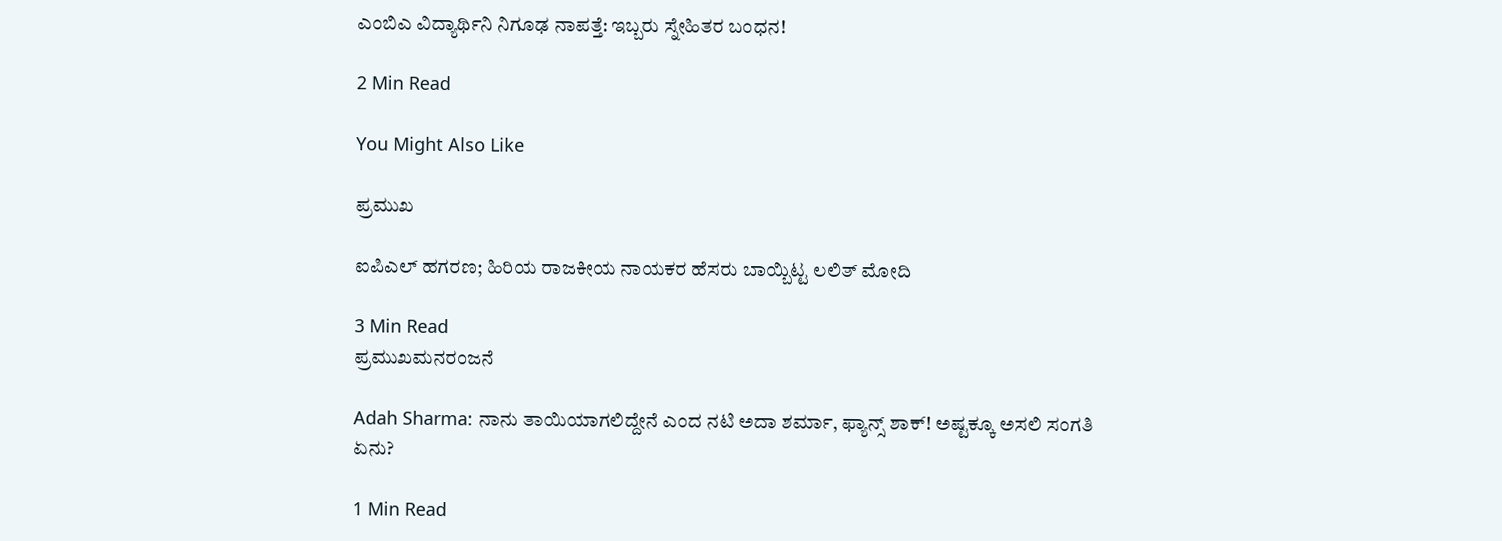ಎಂಬಿಎ ವಿದ್ಯಾರ್ಥಿನಿ ನಿಗೂಢ ನಾಪತ್ತೆ: ಇಬ್ಬರು ಸ್ನೇಹಿತರ ಬಂಧನ!

2 Min Read

You Might Also Like

ಪ್ರಮುಖ

ಐಪಿಎಲ್ ಹಗರಣ; ಹಿರಿಯ ರಾಜಕೀಯ ನಾಯಕರ ಹೆಸರು ಬಾಯ್ಬಿಟ್ಟ ಲಲಿತ್ ಮೋದಿ

3 Min Read
ಪ್ರಮುಖಮನರಂಜನೆ

Adah Sharma: ನಾನು ತಾಯಿಯಾಗಲಿದ್ದೇನೆ ಎಂದ ನಟಿ ಅದಾ ಶರ್ಮಾ, ಫ್ಯಾನ್ಸ್ ಶಾಕ್! ಅಷ್ಟಕ್ಕೂ ಅಸಲಿ ಸಂಗತಿ ಏನು?

1 Min Read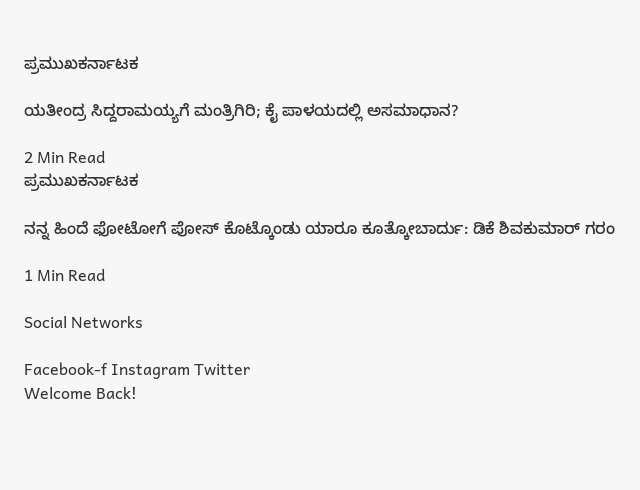ಪ್ರಮುಖಕರ್ನಾಟಕ

ಯತೀಂದ್ರ ಸಿದ್ದರಾಮಯ್ಯಗೆ ಮಂತ್ರಿಗಿರಿ; ಕೈ ಪಾಳಯದಲ್ಲಿ ಅಸಮಾಧಾನ?

2 Min Read
ಪ್ರಮುಖಕರ್ನಾಟಕ

ನನ್ನ ಹಿಂದೆ ಫೋಟೋಗೆ ಪೋಸ್ ಕೊಟ್ಕೊಂಡು ಯಾರೂ ಕೂತ್ಕೋಬಾರ್ದು: ಡಿಕೆ ಶಿವಕುಮಾರ್ ಗರಂ

1 Min Read

Social Networks

Facebook-f Instagram Twitter
Welcome Back!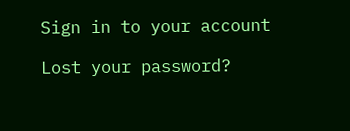Sign in to your account

Lost your password?